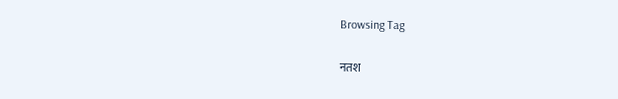Browsing Tag

नतश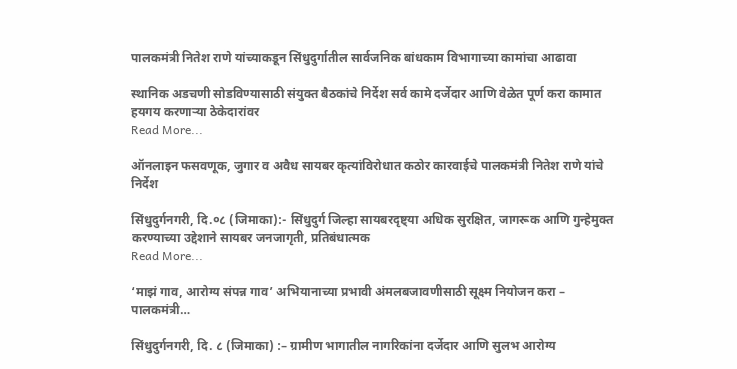पालकमंत्री नितेश राणे यांच्याकडून सिंधुदुर्गातील सार्वजनिक बांधकाम विभागाच्या कामांचा आढावा

स्थानिक अडचणी सोडविण्यासाठी संयुक्त बैठकांचे निर्देश सर्व कामे दर्जेदार आणि वेळेत पूर्ण करा कामात हयगय करणाऱ्या ठेकेदारांवर
Read More...

ऑनलाइन फसवणूक, जुगार व अवैध सायबर कृत्यांविरोधात कठोर कारवाईचे पालकमंत्री नितेश राणे यांचे निर्देश

सिंधुदुर्गनगरी, दि.०८ (जिमाका):- सिंधुदुर्ग जिल्हा सायबरदृष्ट्या अधिक सुरक्षित, जागरूक आणि गुन्हेमुक्त करण्याच्या उद्देशाने सायबर जनजागृती, प्रतिबंधात्मक
Read More...

‘माझं गाव, आरोग्य संपन्न गाव’ अभियानाच्या प्रभावी अंमलबजावणीसाठी सूक्ष्म नियोजन करा – पालकमंत्री…

सिंधुदुर्गनगरी, दि. ८ (जिमाका) :– ग्रामीण भागातील नागरिकांना दर्जेदार आणि सुलभ आरोग्य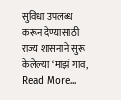सुविधा उपलब्ध करून देण्यासाठी राज्य शासनाने सुरू केलेल्या ‘माझं गाव,
Read More...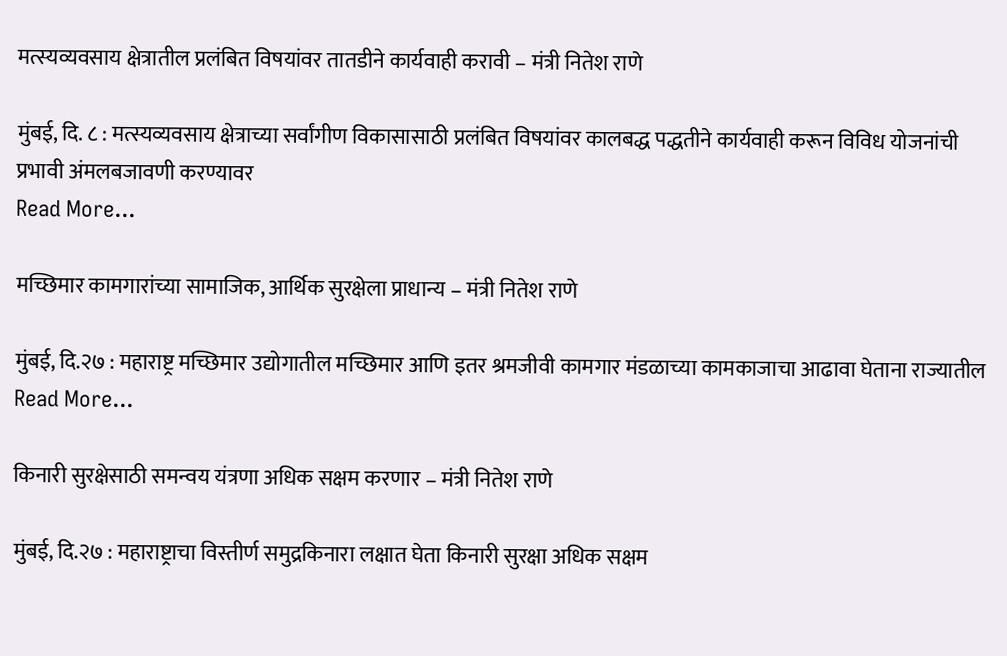मत्स्यव्यवसाय क्षेत्रातील प्रलंबित विषयांवर तातडीने कार्यवाही करावी – मंत्री नितेश राणे

मुंबई, दि. ८ : मत्स्यव्यवसाय क्षेत्राच्या सर्वांगीण विकासासाठी प्रलंबित विषयांवर कालबद्ध पद्धतीने कार्यवाही करून विविध योजनांची प्रभावी अंमलबजावणी करण्यावर
Read More...

मच्छिमार कामगारांच्या सामाजिक, आर्थिक सुरक्षेला प्राधान्य – मंत्री नितेश राणे

मुंबई, दि.२७ : महाराष्ट्र मच्छिमार उद्योगातील मच्छिमार आणि इतर श्रमजीवी कामगार मंडळाच्या कामकाजाचा आढावा घेताना राज्यातील
Read More...

किनारी सुरक्षेसाठी समन्वय यंत्रणा अधिक सक्षम करणार – मंत्री नितेश राणे

मुंबई, दि.२७ : महाराष्ट्राचा विस्तीर्ण समुद्रकिनारा लक्षात घेता किनारी सुरक्षा अधिक सक्षम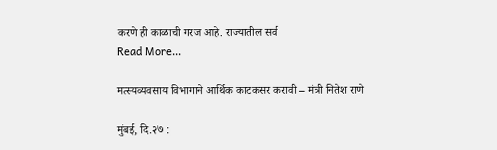करणे ही काळाची गरज आहे. राज्यातील सर्व
Read More...

मत्स्यव्यवसाय विभागाने आर्थिक काटकसर करावी – मंत्री नितेश राणे

मुंबई, दि.२७ :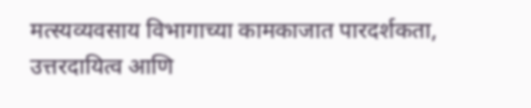मत्स्यव्यवसाय विभागाच्या कामकाजात पारदर्शकता, उत्तरदायित्व आणि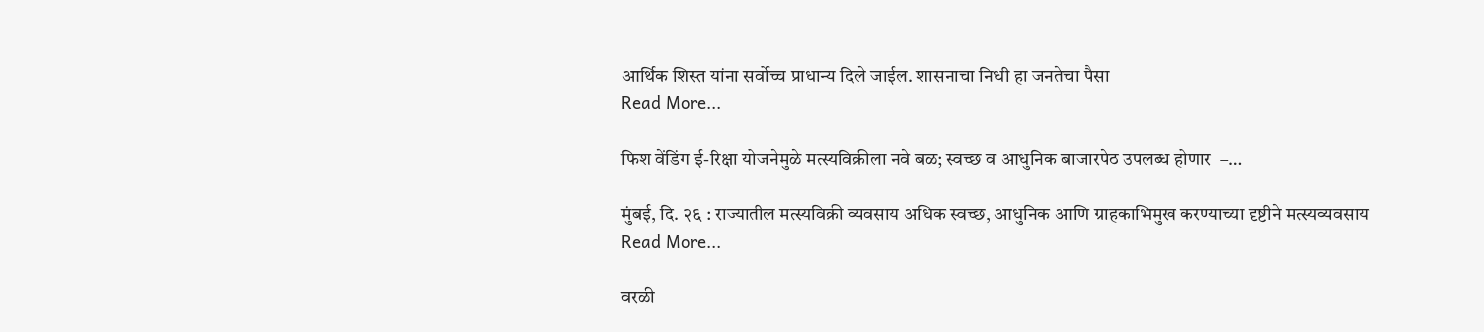आर्थिक शिस्त यांना सर्वोच्च प्राधान्य दिले जाईल. शासनाचा निधी हा जनतेचा पैसा
Read More...

फिश वेंडिंग ई-रिक्षा योजनेमुळे मत्स्यविक्रीला नवे बळ; स्वच्छ व आधुनिक बाजारपेठ उपलब्ध होणार  –…

मुंबई, दि. २६ : राज्यातील मत्स्यविक्री व्यवसाय अधिक स्वच्छ, आधुनिक आणि ग्राहकाभिमुख करण्याच्या दृष्टीने मत्स्यव्यवसाय
Read More...

वरळी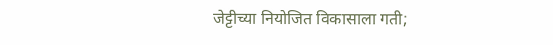जेट्टीच्या नियोजित विकासाला गती;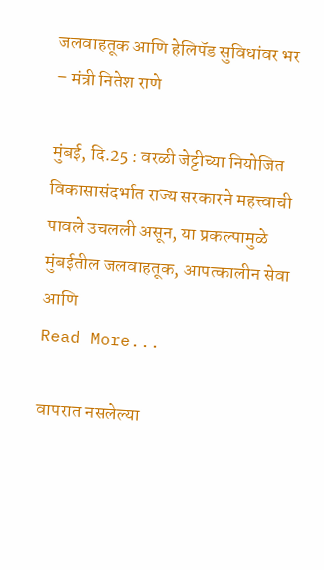जलवाहतूक आणि हेलिपॅड सुविधांवर भर – मंत्री नितेश राणे

मुंबई, दि.25 : वरळी जेट्टीच्या नियोजित विकासासंदर्भात राज्य सरकारने महत्त्वाची पावले उचलली असून, या प्रकल्पामुळे मुंबईतील जलवाहतूक, आपत्कालीन सेवा आणि
Read More...

वापरात नसलेल्या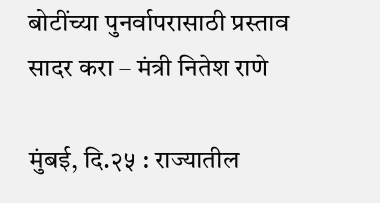बोटींच्या पुनर्वापरासाठी प्रस्ताव सादर करा – मंत्री नितेश राणे

मुंबई, दि.२५ : राज्यातील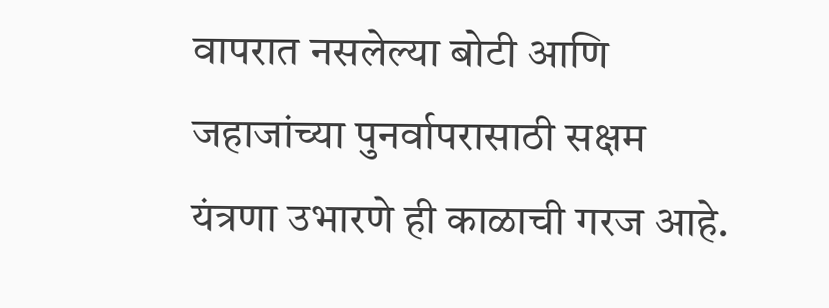वापरात नसलेल्या बोटी आणि जहाजांच्या पुनर्वापरासाठी सक्षम यंत्रणा उभारणे ही काळाची गरज आहे.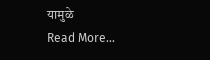यामुळे
Read More...